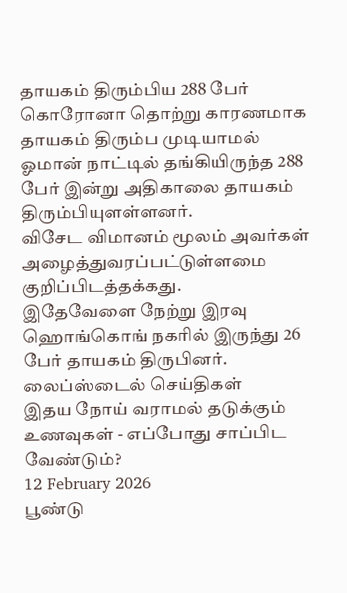தாயகம் திரும்பிய 288 பேர்
கொரோனா தொற்று காரணமாக தாயகம் திரும்ப முடியாமல் ஓமான் நாட்டில் தங்கியிருந்த 288 பேர் இன்று அதிகாலை தாயகம் திரும்பியுளள்ளனர்.
விசேட விமானம் மூலம் அவர்கள் அழைத்துவரப்பட்டுள்ளமை குறிப்பிடத்தக்கது.
இதேவேளை நேற்று இரவு ஹொங்கொங் நகரில் இருந்து 26 பேர் தாயகம் திருபினர்.
லைப்ஸ்டைல் செய்திகள்
இதய நோய் வராமல் தடுக்கும் உணவுகள் - எப்போது சாப்பிட வேண்டும்?
12 February 2026
பூண்டு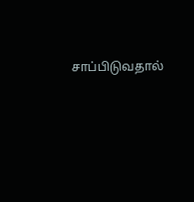சாப்பிடுவதால்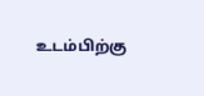உடம்பிற்கு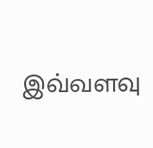இவ்வளவு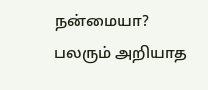நன்மையா? பலரும் அறியாத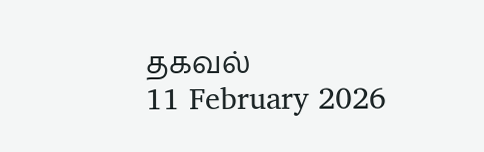தகவல்
11 February 2026